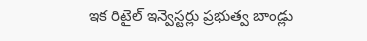ఇక రిటైల్ ఇన్వెస్టర్లు ప్రభుత్వ బాండ్లు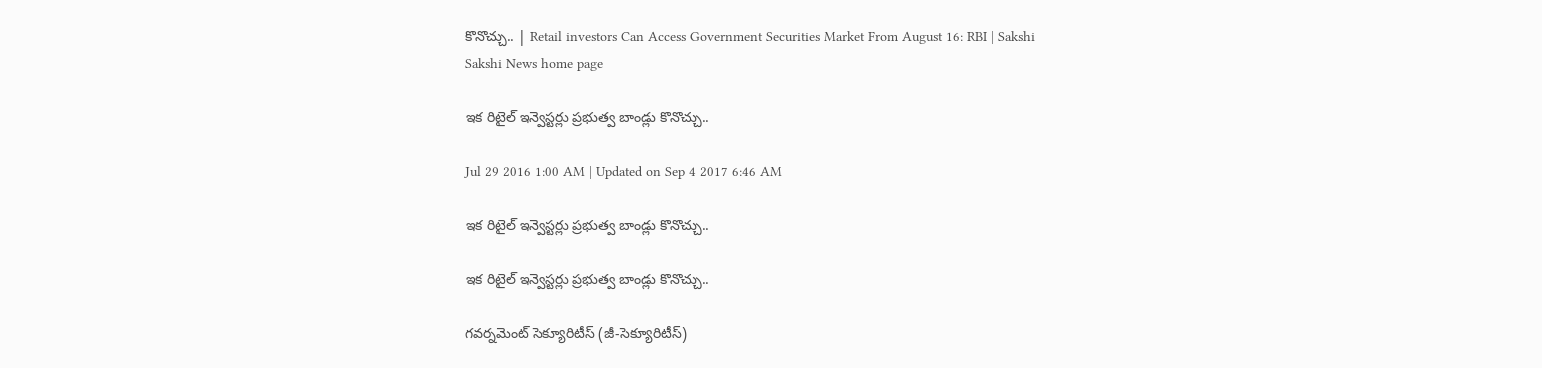కొనొచ్చు.. | Retail investors Can Access Government Securities Market From August 16: RBI | Sakshi
Sakshi News home page

ఇక రిటైల్ ఇన్వెస్టర్లు ప్రభుత్వ బాండ్లు కొనొచ్చు..

Jul 29 2016 1:00 AM | Updated on Sep 4 2017 6:46 AM

ఇక రిటైల్ ఇన్వెస్టర్లు ప్రభుత్వ బాండ్లు కొనొచ్చు..

ఇక రిటైల్ ఇన్వెస్టర్లు ప్రభుత్వ బాండ్లు కొనొచ్చు..

గవర్నమెంట్ సెక్యూరిటీస్ (జీ-సెక్యూరిటీస్)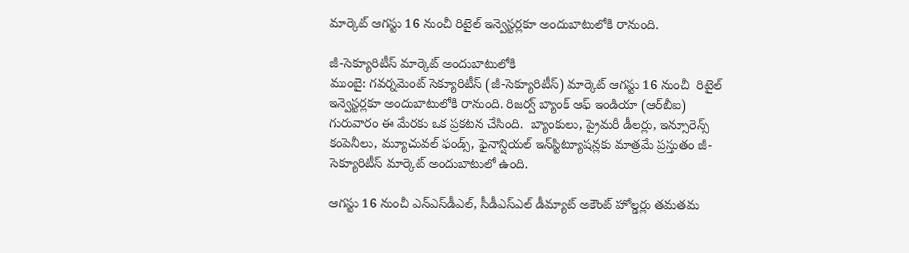మార్కెట్ ఆగస్టు 16 నుంచీ రిటైల్ ఇన్వెస్టర్లకూ అందుబాటులోకి రానుంది.

జీ-సెక్యూరిటీస్ మార్కెట్ అందుబాటులోకి
ముంబై: గవర్నమెంట్ సెక్యూరిటీస్ (జీ-సెక్యూరిటీస్) మార్కెట్ ఆగస్టు 16 నుంచీ  రిటైల్ ఇన్వెస్టర్లకూ అందుబాటులోకి రానుంది. రిజర్వ్ బ్యాంక్ ఆఫ్ ఇండియా (ఆర్‌బీఐ) గురువారం ఈ మేరకు ఒక ప్రకటన చేసింది.  బ్యాంకులు, ప్రైమరీ డీలర్లు, ఇన్సూరెన్స్ కంపెనీలు, మ్యూచువల్ ఫండ్స్, ఫైనాన్షియల్ ఇన్‌స్టిట్యూషన్లకు మాత్రమే ప్రస్తుతం జీ-సెక్యూరిటీస్ మార్కెట్ అందుబాటులో ఉంది.

ఆగస్టు 16 నుంచీ ఎన్‌ఎస్‌డీఎల్, సీడీఎస్‌ఎల్ డీమ్యాట్ అకౌంట్ హోల్డర్లు తమతమ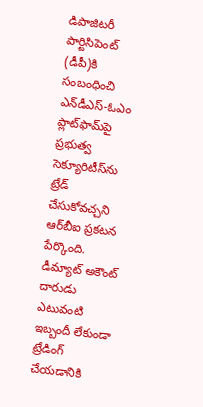డిపాజిటరీ పార్టిసిపెంట్ (డీపీ)కి సంబంధించి ఎన్‌డీఎస్-ఓఎం ప్లాట్‌ఫామ్‌పై ప్రభుత్వ సెక్యూరిటీస్‌ను ట్రేడ్ చేసుకోవచ్చని ఆర్‌బీఐ ప్రకటన పేర్కొంది. డీమ్యాట్ అకౌంట్ దారుడు ఎటువంటి ఇబ్బందీ లేకుండా ట్రేడింగ్ చేయడానికి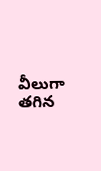వీలుగా తగిన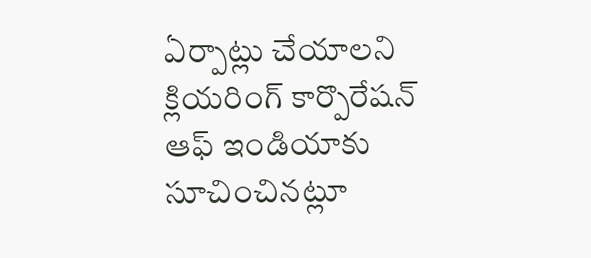ఏర్పాట్లు చేయాలని క్లియరింగ్ కార్పొరేషన్ ఆఫ్ ఇండియాకు సూచించినట్లూ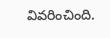వివరించింది.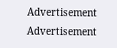Advertisement
Advertisement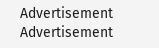Advertisement
Advertisement